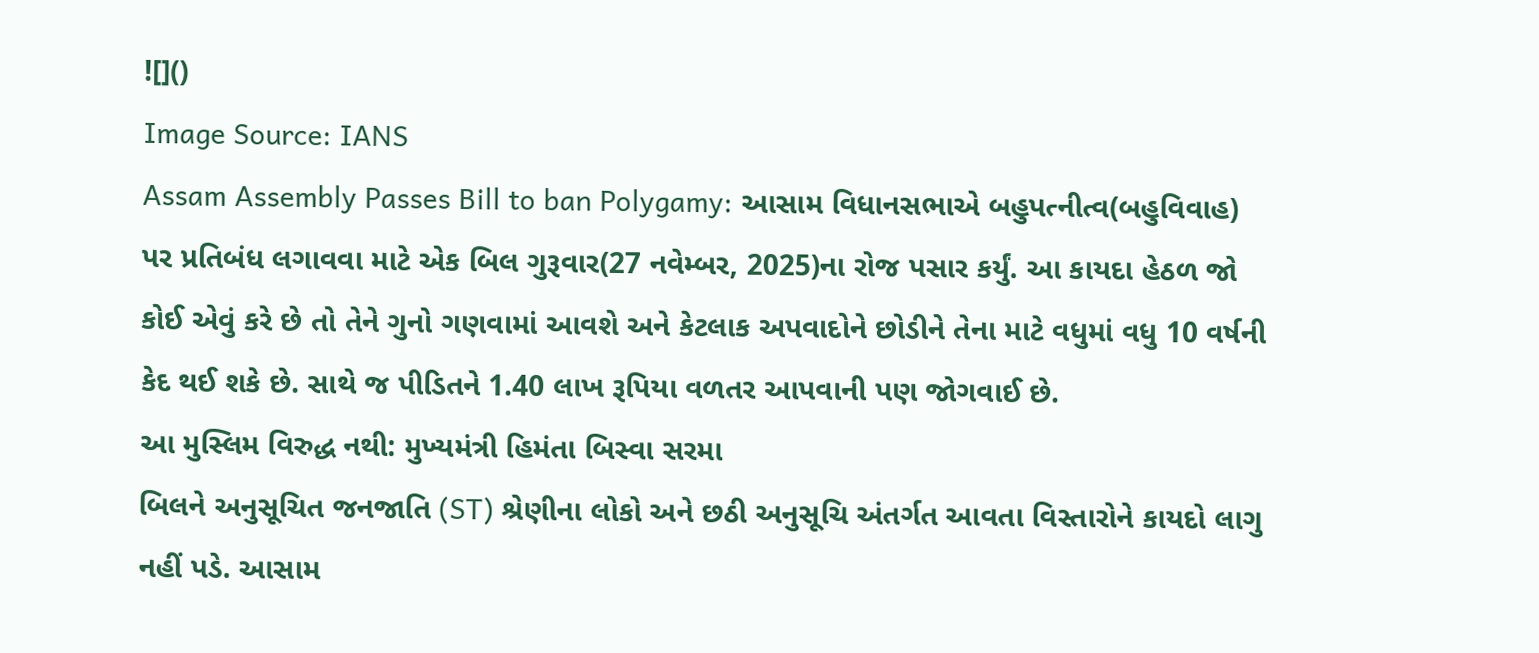![]()
Image Source: IANS
Assam Assembly Passes Bill to ban Polygamy: આસામ વિધાનસભાએ બહુપત્નીત્વ(બહુવિવાહ) પર પ્રતિબંધ લગાવવા માટે એક બિલ ગુરૂવાર(27 નવેમ્બર, 2025)ના રોજ પસાર કર્યું. આ કાયદા હેઠળ જો કોઈ એવું કરે છે તો તેને ગુનો ગણવામાં આવશે અને કેટલાક અપવાદોને છોડીને તેના માટે વધુમાં વધુ 10 વર્ષની કેદ થઈ શકે છે. સાથે જ પીડિતને 1.40 લાખ રૂપિયા વળતર આપવાની પણ જોગવાઈ છે.
આ મુસ્લિમ વિરુદ્ધ નથી: મુખ્યમંત્રી હિમંતા બિસ્વા સરમા
બિલને અનુસૂચિત જનજાતિ (ST) શ્રેણીના લોકો અને છઠી અનુસૂચિ અંતર્ગત આવતા વિસ્તારોને કાયદો લાગુ નહીં પડે. આસામ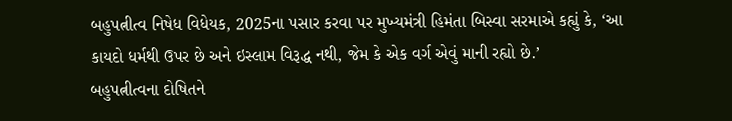બહુપત્નીત્વ નિષેધ વિધેયક, 2025ના પસાર કરવા પર મુખ્યમંત્રી હિમંતા બિસ્વા સરમાએ કહ્યું કે, ‘આ કાયદો ધર્મથી ઉપર છે અને ઇસ્લામ વિરૂદ્ધ નથી, જેમ કે એક વર્ગ એવું માની રહ્યો છે.’
બહુપત્નીત્વના દોષિતને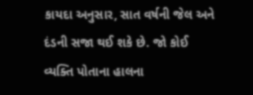કાયદા અનુસાર, સાત વર્ષની જેલ અને દંડની સજા થઈ શકે છે. જો કોઈ વ્યક્તિ પોતાના હાલના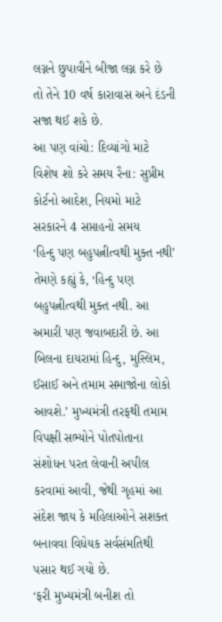લગ્નને છુપાવીને બીજા લગ્ન કરે છે તો તેને 10 વર્ષ કારાવાસ અને દંડની સજા થઈ શકે છે.
આ પણ વાંચો: દિવ્યાંગો માટે વિશેષ શો કરે સમય રૈના: સુપ્રીમ કોર્ટનો આદેશ, નિયમો માટે સરકારને 4 સપ્તાહનો સમય
‘હિન્દુ પણ બહુપત્નીત્વથી મુક્ત નથી’
તેમણે કહ્યું કે, ‘હિન્દુ પણ બહુપત્નીત્વથી મુક્ત નથી. આ અમારી પણ જવાબદારી છે. આ બિલના દાયરામાં હિન્દુ, મુસ્લિમ, ઈસાઈ અને તમામ સમાજોના લોકો આવશે.’ મુખ્યમંત્રી તરફથી તમામ વિપક્ષી સભ્યોને પોતપોતાના સંશોધન પરત લેવાની અપીલ કરવામાં આવી, જેથી ગૃહમાં આ સંદેશ જાય કે મહિલાઓને સશક્ત બનાવવા વિધેયક સર્વસંમતિથી પસાર થઈ ગયો છે.
‘ફરી મુખ્યમંત્રી બનીશ તો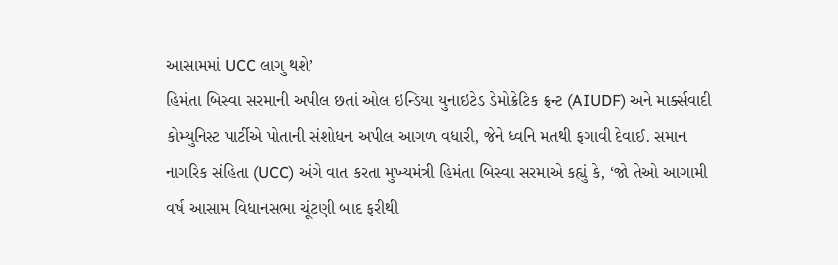આસામમાં UCC લાગુ થશે’
હિમંતા બિસ્વા સરમાની અપીલ છતાં ઓલ ઇન્ડિયા યુનાઇટેડ ડેમોક્રેટિક ફ્રન્ટ (AIUDF) અને માર્ક્સવાદી કોમ્યુનિસ્ટ પાર્ટીએ પોતાની સંશોધન અપીલ આગળ વધારી, જેને ધ્વનિ મતથી ફગાવી દેવાઈ. સમાન નાગરિક સંહિતા (UCC) અંગે વાત કરતા મુખ્યમંત્રી હિમંતા બિસ્વા સરમાએ કહ્યું કે, ‘જો તેઓ આગામી વર્ષ આસામ વિધાનસભા ચૂંટણી બાદ ફરીથી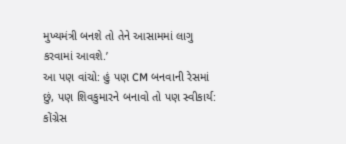મુખ્યમંત્રી બનશે તો તેને આસામમાં લાગુ કરવામાં આવશે.’
આ પણ વાંચો: હું પણ CM બનવાની રેસમાં છું, પણ શિવકુમારને બનાવો તો પણ સ્વીકાર્ય: કોંગ્રેસ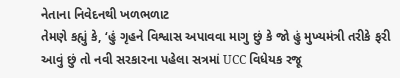નેતાના નિવેદનથી ખળભળાટ
તેમણે કહ્યું કે, ‘હું ગૃહને વિશ્વાસ અપાવવા માગુ છું કે જો હું મુખ્યમંત્રી તરીકે ફરી આવું છું તો નવી સરકારના પહેલા સત્રમાં UCC વિધેયક રજૂ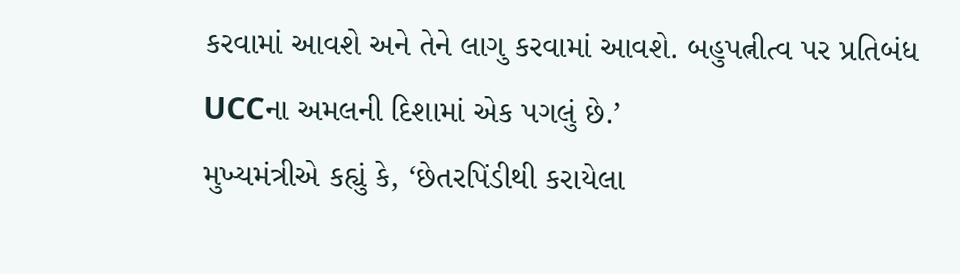કરવામાં આવશે અને તેને લાગુ કરવામાં આવશે. બહુપત્નીત્વ પર પ્રતિબંધ UCCના અમલની દિશામાં એક પગલું છે.’
મુખ્યમંત્રીએ કહ્યું કે, ‘છેતરપિંડીથી કરાયેલા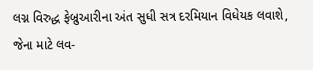લગ્ન વિરુદ્ધ ફેબ્રુઆરીના અંત સુધી સત્ર દરમિયાન વિધેયક લવાશે, જેના માટે લવ-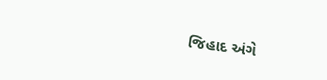જિહાદ અંગે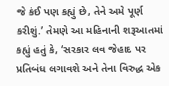જે કંઈ પણ કહ્યું છે, તેને અમે પૂર્ણ કરીશું.’ તેમણે આ મહિનાની શરૂઆતમાં કહ્યું હતું કે, ‘સરકાર લવ જેહાદ પર પ્રતિબંધ લગાવશે અને તેના વિરુદ્ધ એક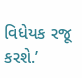વિધેયક રજૂ કરશે.’